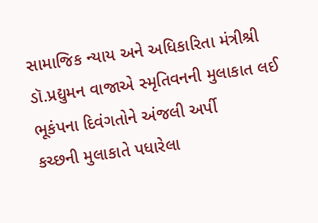સામાજિક ન્યાય અને અધિકારિતા મંત્રીશ્રી ડૉ.પ્રદ્યુમન વાજાએ સ્મૃતિવનની મુલાકાત લઈ ભૂકંપના દિવંગતોને અંજલી અર્પી
કચ્છની મુલાકાતે પધારેલા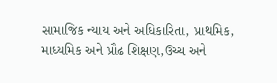સામાજિક ન્યાય અને અધિકારિતા, પ્રાથમિક, માધ્યમિક અને પ્રૌઢ શિક્ષણ,ઉચ્ચ અને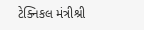ટેક્નિકલ મંત્રીશ્રી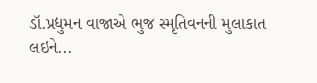ડૉ.પ્રદ્યુમન વાજાએ ભુજ સ્મૃતિવનની મુલાકાત લઇને...